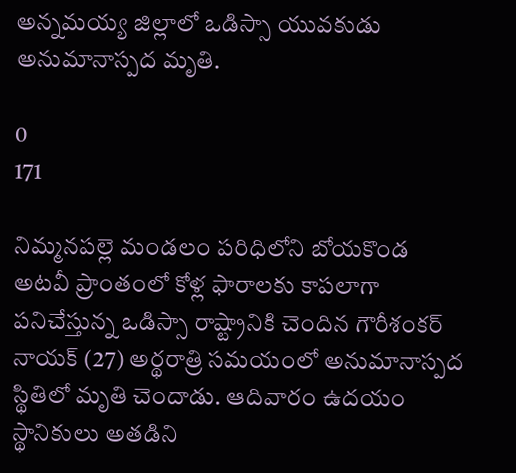అన్నమయ్య జిల్లాలో ఒడిస్సా యువకుడు అనుమానాస్పద మృతి.

0
171

నిమ్మనపల్లె మండలం పరిధిలోని బోయకొండ అటవీ ప్రాంతంలో కోళ్ల ఫారాలకు కాపలాగా పనిచేస్తున్న ఒడిస్సా రాష్ట్రానికి చెందిన గౌరీశంకర్ నాయక్ (27) అర్థరాత్రి సమయంలో అనుమానాస్పద స్థితిలో మృతి చెందాడు. ఆదివారం ఉదయం స్థానికులు అతడిని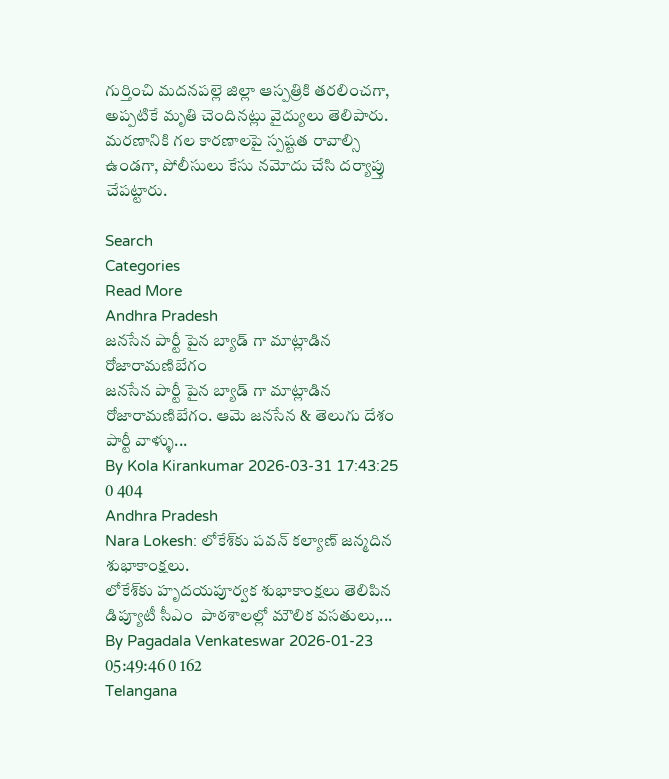గుర్తించి మదనపల్లె జిల్లా ఆస్పత్రికి తరలించగా, అప్పటికే మృతి చెందినట్లు వైద్యులు తెలిపారు. మరణానికి గల కారణాలపై స్పష్టత రావాల్సి ఉండగా, పోలీసులు కేసు నమోదు చేసి దర్యాప్తు చేపట్టారు.

Search
Categories
Read More
Andhra Pradesh
జనసేన పార్టీ పైన బ్యాడ్ గా మాట్లాడిన రోజారామణిబేగం
జనసేన పార్టీ పైన బ్యాడ్ గా మాట్లాడిన రోజారామణిబేగం. ఆమె జనసేన & తెలుగు దేశం పార్టీ వాళ్ళు...
By Kola Kirankumar 2026-03-31 17:43:25 0 404
Andhra Pradesh
Nara Lokesh: లోకేశ్‌కు పవన్ కల్యాణ్ జన్మదిన శుభాకాంక్షలు.
లోకేశ్‌కు హృదయపూర్వక శుభాకాంక్షలు తెలిపిన డిప్యూటీ సీఎం  పాఠశాలల్లో మౌలిక వసతులు,...
By Pagadala Venkateswar 2026-01-23 05:49:46 0 162
Telangana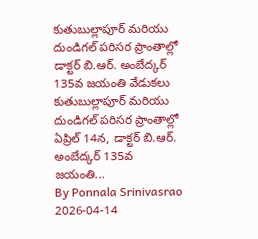కుతుబుల్లాపూర్ మరియు దుండిగల్ పరిసర ప్రాంతాల్లో డాక్టర్ బి.ఆర్. అంబేద్కర్ 135వ జయంతి వేడుకలు
కుతుబుల్లాపూర్ మరియు దుండిగల్ పరిసర ప్రాంతాల్లో ఏప్రిల్ 14న, డాక్టర్ బి.ఆర్. అంబేద్కర్ 135వ జయంతి...
By Ponnala Srinivasrao 2026-04-14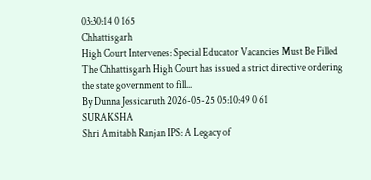03:30:14 0 165
Chhattisgarh
High Court Intervenes: Special Educator Vacancies Must Be Filled
The Chhattisgarh High Court has issued a strict directive ordering the state government to fill...
By Dunna Jessicaruth 2026-05-25 05:10:49 0 61
SURAKSHA
Shri Amitabh Ranjan IPS: A Legacy of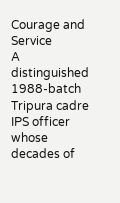Courage and Service
A distinguished 1988-batch Tripura cadre IPS officer whose decades of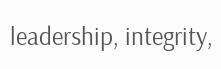leadership, integrity,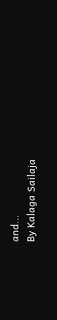and...
By Kalaga Sailaja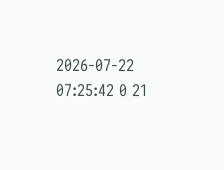2026-07-22 07:25:42 0 21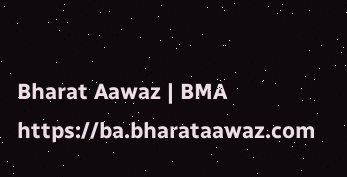Bharat Aawaz | BMA https://ba.bharataawaz.com